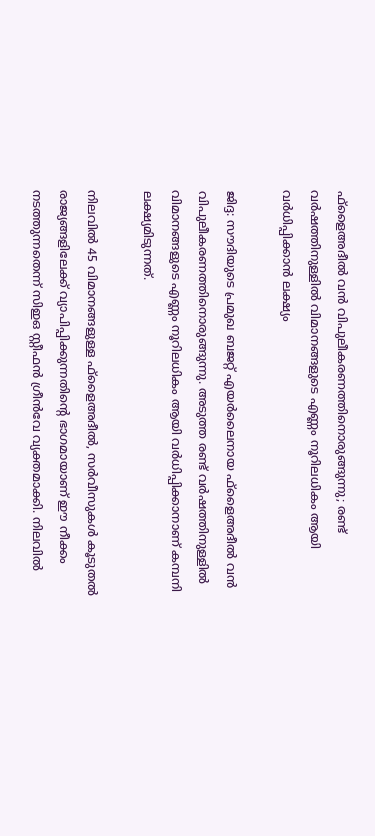ഫ്ളൈഅദീൽ വൻ വിപുലീകരണത്തിനൊരുങ്ങുന്നു; രണ്ട് വർഷത്തിനുള്ളിൽ വിമാനങ്ങളുടെ എണ്ണം നൂറിലധികം ആയി വർധിപ്പിക്കാൻ ലക്ഷ്യം

ജിദ്ദ: സൗദിയുടെ പ്രമുഖ ബജറ്റ് എയർലൈനായ ഫ്ളൈഅദീൽ വൻ വിപുലീകരണത്തിനൊരുങ്ങുന്നു. അടുത്ത രണ്ട് വർഷത്തിനുള്ളിൽ വിമാനങ്ങളുടെ എണ്ണം നൂറിലധികം ആയി വർധിപ്പിക്കാനാണ് കമ്പനി ലക്ഷ്യമിടുന്നത്.

നിലവിൽ 45 വിമാനങ്ങളുള്ള ഫ്ളൈഅദീൽ, സർവീസുകൾ കൂടുതൽ രാജ്യങ്ങളിലേക്ക് വ്യാപിപ്പിക്കുന്നതിന്റെ ഭാഗമായാണ് ഈ നീക്കം നടത്തുന്നതെന്ന് സിഇഒ സ്റ്റീഫൻ ഗ്രീൻവേ വ്യക്തമാക്കി. നിലവിൽ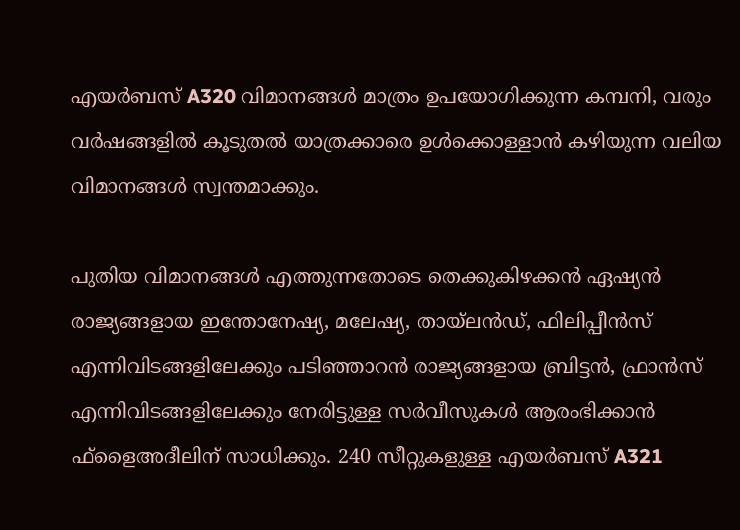എയർബസ് A320 വിമാനങ്ങൾ മാത്രം ഉപയോഗിക്കുന്ന കമ്പനി, വരും വർഷങ്ങളിൽ കൂടുതൽ യാത്രക്കാരെ ഉൾക്കൊള്ളാൻ കഴിയുന്ന വലിയ വിമാനങ്ങൾ സ്വന്തമാക്കും.

പുതിയ വിമാനങ്ങൾ എത്തുന്നതോടെ തെക്കുകിഴക്കൻ ഏഷ്യൻ രാജ്യങ്ങളായ ഇന്തോനേഷ്യ, മലേഷ്യ, തായ്‌ലൻഡ്, ഫിലിപ്പീൻസ് എന്നിവിടങ്ങളിലേക്കും പടിഞ്ഞാറൻ രാജ്യങ്ങളായ ബ്രിട്ടൻ, ഫ്രാൻസ് എന്നിവിടങ്ങളിലേക്കും നേരിട്ടുള്ള സർവീസുകൾ ആരംഭിക്കാൻ ഫ്ളൈഅദീലിന് സാധിക്കും. 240 സീറ്റുകളുള്ള എയർബസ് A321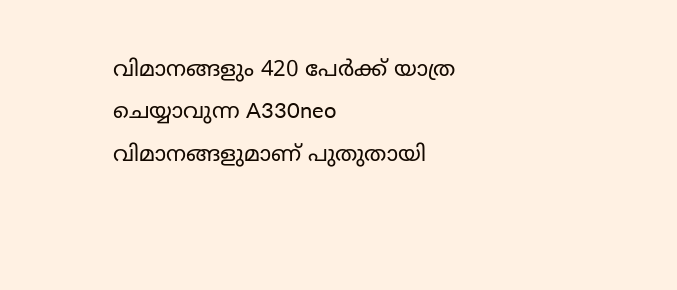വിമാനങ്ങളും 420 പേർക്ക് യാത്ര ചെയ്യാവുന്ന A330neo വിമാനങ്ങളുമാണ് പുതുതായി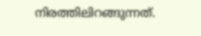നിരത്തിലിറങ്ങുന്നത്.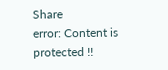Share
error: Content is protected !!